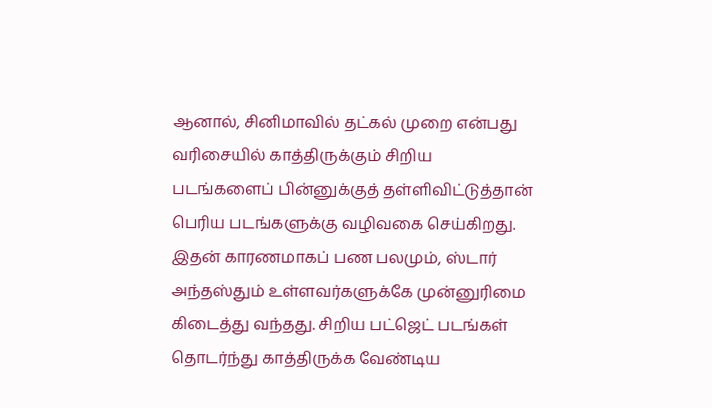ஆனால், சினிமாவில் தட்கல் முறை என்பது வரிசையில் காத்திருக்கும் சிறிய படங்களைப் பின்னுக்குத் தள்ளிவிட்டுத்தான் பெரிய படங்களுக்கு வழிவகை செய்கிறது.
இதன் காரணமாகப் பண பலமும், ஸ்டார் அந்தஸ்தும் உள்ளவர்களுக்கே முன்னுரிமை கிடைத்து வந்தது. சிறிய பட்ஜெட் படங்கள் தொடர்ந்து காத்திருக்க வேண்டிய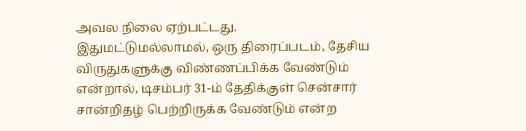அவல நிலை ஏற்பட்டது.
இதுமட்டுமல்லாமல், ஒரு திரைப்படம், தேசிய விருதுகளுக்கு விண்ணப்பிக்க வேண்டும் என்றால், டிசம்பர் 31-ம் தேதிக்குள் சென்சார் சான்றிதழ் பெற்றிருக்க வேண்டும் என்ற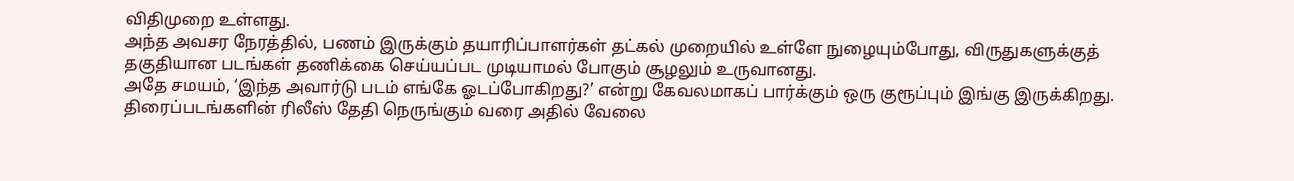விதிமுறை உள்ளது.
அந்த அவசர நேரத்தில், பணம் இருக்கும் தயாரிப்பாளர்கள் தட்கல் முறையில் உள்ளே நுழையும்போது, விருதுகளுக்குத் தகுதியான படங்கள் தணிக்கை செய்யப்பட முடியாமல் போகும் சூழலும் உருவானது.
அதே சமயம், ‘இந்த அவார்டு படம் எங்கே ஓடப்போகிறது?’ என்று கேவலமாகப் பார்க்கும் ஒரு குரூப்பும் இங்கு இருக்கிறது. திரைப்படங்களின் ரிலீஸ் தேதி நெருங்கும் வரை அதில் வேலை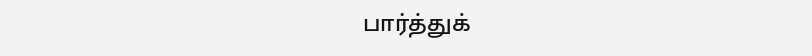பார்த்துக்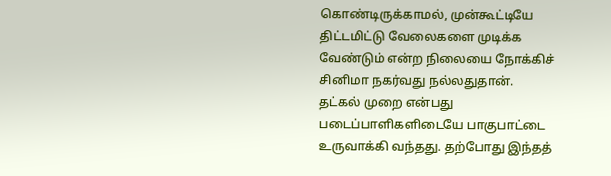கொண்டிருக்காமல், முன்கூட்டியே திட்டமிட்டு வேலைகளை முடிக்க வேண்டும் என்ற நிலையை நோக்கிச் சினிமா நகர்வது நல்லதுதான்.
தட்கல் முறை என்பது படைப்பாளிகளிடையே பாகுபாட்டை உருவாக்கி வந்தது. தற்போது இந்தத்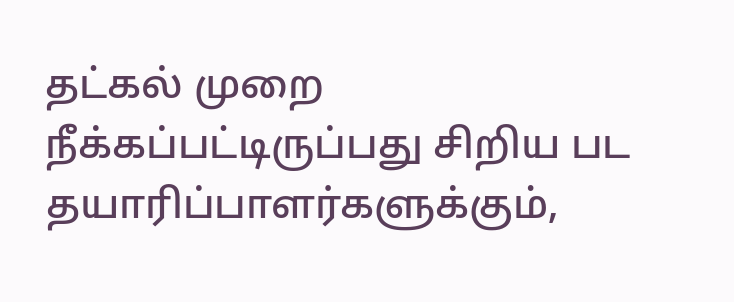தட்கல் முறை நீக்கப்பட்டிருப்பது சிறிய பட தயாரிப்பாளர்களுக்கும்,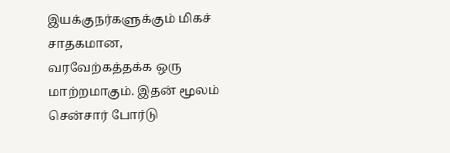இயக்குநர்களுக்கும் மிகச் சாதகமான, வரவேற்கத்தக்க ஒரு மாற்றமாகும். இதன் மூலம் சென்சார் போர்டு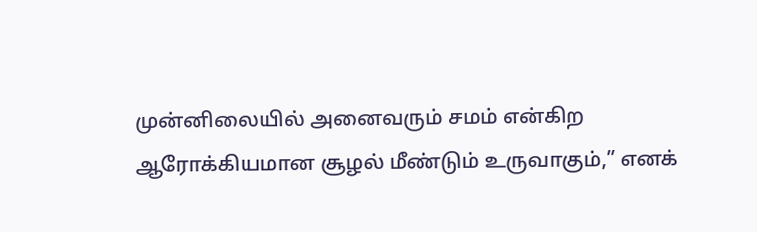முன்னிலையில் அனைவரும் சமம் என்கிற ஆரோக்கியமான சூழல் மீண்டும் உருவாகும்,” எனக்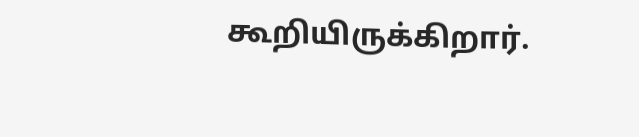கூறியிருக்கிறார்.